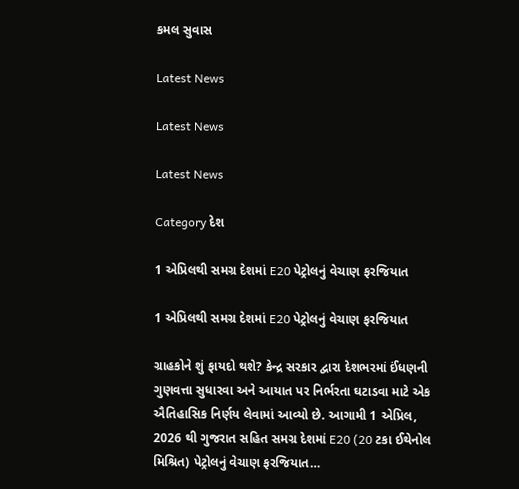કમલ સુવાસ

Latest News

Latest News

Latest News

Category દેશ

1 એપ્રિલથી સમગ્ર દેશમાં E20 પેટ્રોલનું વેચાણ ફરજિયાત

1 એપ્રિલથી સમગ્ર દેશમાં E20 પેટ્રોલનું વેચાણ ફરજિયાત

ગ્રાહકોને શું ફાયદો થશે? કેન્દ્ર સરકાર દ્વારા દેશભરમાં ઈંધણની ગુણવત્તા સુધારવા અને આયાત પર નિર્ભરતા ઘટાડવા માટે એક ઐતિહાસિક નિર્ણય લેવામાં આવ્યો છે. આગામી 1 એપ્રિલ, 2026 થી ગુજરાત સહિત સમગ્ર દેશમાં E20 (20 ટકા ઈથેનોલ મિશ્રિત) પેટ્રોલનું વેચાણ ફરજિયાત…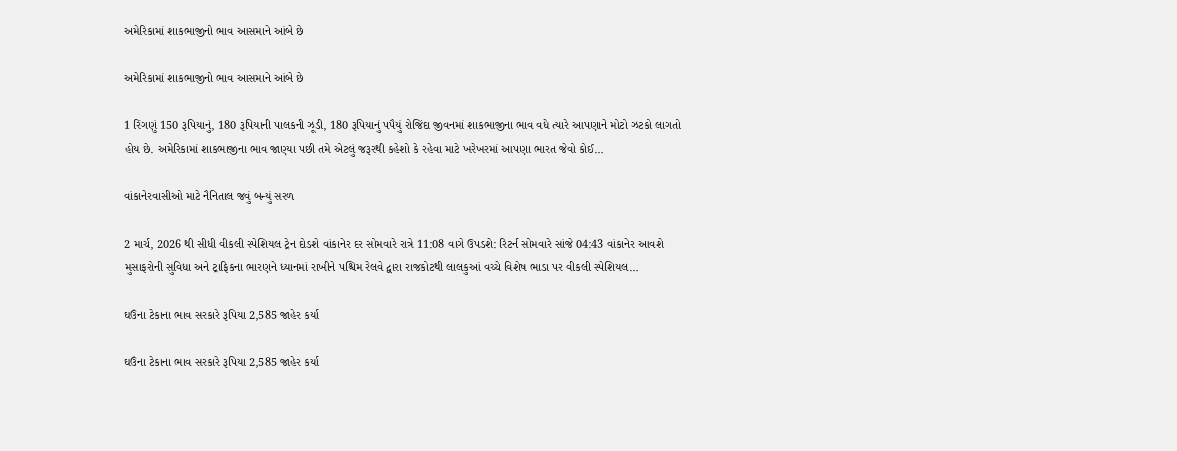અમેરિકામાં શાકભાજીનો ભાવ આસમાને આંબે છે

અમેરિકામાં શાકભાજીનો ભાવ આસમાને આંબે છે

1 રિંગણું 150 રૂપિયાનું, 180 રૂપિયાની પાલકની ઝૂડી, 180 રૂપિયાનું પપૈયું રોજિંદા જીવનમાં શાકભાજીના ભાવ વધે ત્યારે આપણાને મોટો ઝટકો લાગતો હોય છે. અમેરિકામાં શાકભાજીના ભાવ જાણ્યા પછી તમે એટલું જરૂરથી કહેશો કે રહેવા માટે ખરેખરમાં આપણા ભારત જેવો કોઈ…

વાંકાનેરવાસીઓ માટે નૈનિતાલ જવું બન્યું સરળ

2 માર્ચ, 2026 થી સીધી વીકલી સ્પેશિયલ ટ્રેન દોડશે વાંકાનેર દર સોમવારે રાત્રે 11:08 વાગે ઉપડશે: રિટર્ન સોમવારે સાંજે 04:43 વાંકાનેર આવશે મુસાફરોની સુવિધા અને ટ્રાફિકના ભારણને ધ્યાનમાં રાખીને પશ્ચિમ રેલવે દ્વારા રાજકોટથી લાલકુઆં વચ્ચે વિશેષ ભાડા પર વીકલી સ્પેશિયલ…

ઘઉંના ટેકાના ભાવ સરકારે રૂપિયા 2,585 જાહેર કર્યા

ઘઉંના ટેકાના ભાવ સરકારે રૂપિયા 2,585 જાહેર કર્યા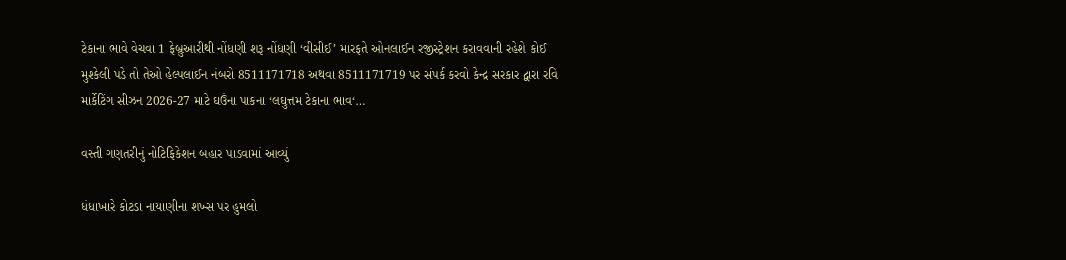ટેકાના ભાવે વેચવા 1 ફેબ્રુઆરીથી નોંધણી શરૂ નોંધણી ‘વીસીઈ’ મારફતે ઓનલાઈન રજીસ્ટ્રેશન કરાવવાની રહેશે કોઈ મુશ્કેલી પડે તો તેઓ હેલ્પલાઈન નંબરો 8511171718 અથવા 8511171719 પર સંપર્ક કરવો કેન્દ્ર સરકાર દ્વારા રવિ માર્કેટિંગ સીઝન 2026-27 માટે ઘઉંના પાકના ‘લઘુત્તમ ટેકાના ભાવ‘…

વસ્તી ગણતરીનું નોટિફિકેશન બહાર પાડવામાં આવ્યું

ધંધાખારે કોટડા નાયાણીના શખ્સ પર હુમલો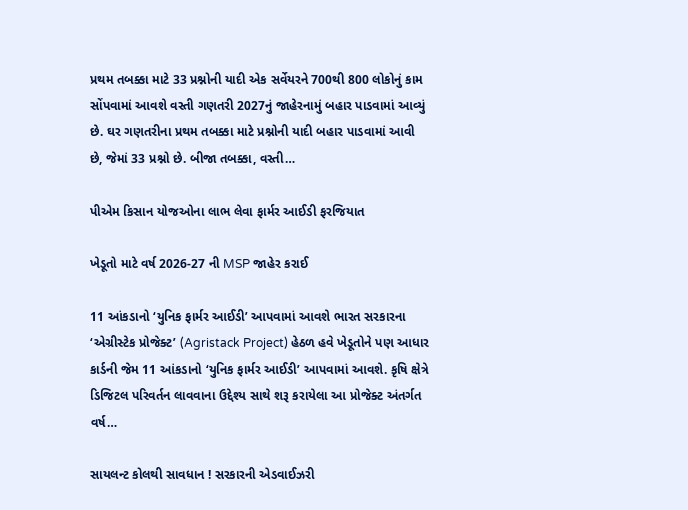પ્રથમ તબક્કા માટે 33 પ્રશ્નોની યાદી એક સર્વેયરને 700થી 800 લોકોનું કામ સોંપવામાં આવશે વસ્તી ગણતરી 2027નું જાહેરનામું બહાર પાડવામાં આવ્યું છે. ઘર ગણતરીના પ્રથમ તબક્કા માટે પ્રશ્નોની યાદી બહાર પાડવામાં આવી છે, જેમાં 33 પ્રશ્નો છે. બીજા તબક્કા, વસ્તી…

પીએમ કિસાન યોજઓના લાભ લેવા ફાર્મર આઈડી ફરજિયાત

ખેડૂતો માટે વર્ષ 2026-27 ની MSP જાહેર કરાઈ

11 આંકડાનો ‘યુનિક ફાર્મર આઈડી’ આપવામાં આવશે ભારત સરકારના ‘એગ્રીસ્ટેક પ્રોજેક્ટ’ (Agristack Project) હેઠળ હવે ખેડૂતોને પણ આધાર કાર્ડની જેમ 11 આંકડાનો ‘યુનિક ફાર્મર આઈડી’ આપવામાં આવશે. કૃષિ ક્ષેત્રે ડિજિટલ પરિવર્તન લાવવાના ઉદ્દેશ્ય સાથે શરૂ કરાયેલા આ પ્રોજેક્ટ અંતર્ગત વર્ષ…

સાયલન્ટ કોલથી સાવધાન ! સરકારની એડવાઈઝરી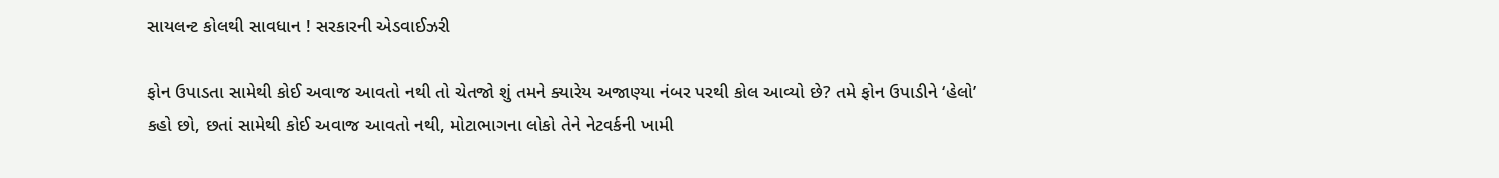સાયલન્ટ કોલથી સાવધાન ! સરકારની એડવાઈઝરી

ફોન ઉપાડતા સામેથી કોઈ અવાજ આવતો નથી તો ચેતજો શું તમને ક્યારેય અજાણ્યા નંબર પરથી કોલ આવ્યો છે? તમે ફોન ઉપાડીને ‘હેલો’ કહો છો, છતાં સામેથી કોઈ અવાજ આવતો નથી, મોટાભાગના લોકો તેને નેટવર્કની ખામી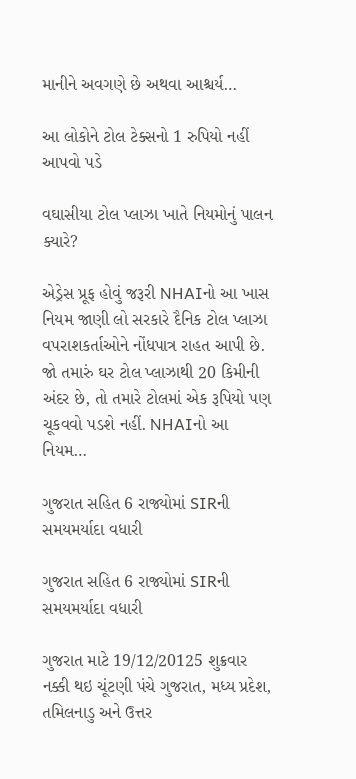માનીને અવગણે છે અથવા આશ્ચર્ય…

આ લોકોને ટોલ ટેક્સનો 1 રુપિયો નહીં આપવો પડે

વઘાસીયા ટોલ પ્લાઝા ખાતે નિયમોનું પાલન ક્યારે?

એડ્રેસ પ્રૂફ હોવું જરૂરી NHAIનો આ ખાસ નિયમ જાણી લો સરકારે દૈનિક ટોલ પ્લાઝા વપરાશકર્તાઓને નોંધપાત્ર રાહત આપી છે. જો તમારું ઘર ટોલ પ્લાઝાથી 20 કિમીની અંદર છે, તો તમારે ટોલમાં એક રૂપિયો પણ ચૂકવવો પડશે નહીં. NHAIનો આ નિયમ…

ગુજરાત સહિત 6 રાજ્યોમાં SIRની સમયમર્યાદા વધારી

ગુજરાત સહિત 6 રાજ્યોમાં SIRની સમયમર્યાદા વધારી

ગુજરાત માટે 19/12/20125 શુક્રવાર નક્કી થઇ ચૂંટણી પંચે ગુજરાત, મધ્ય પ્રદેશ, તમિલનાડુ અને ઉત્તર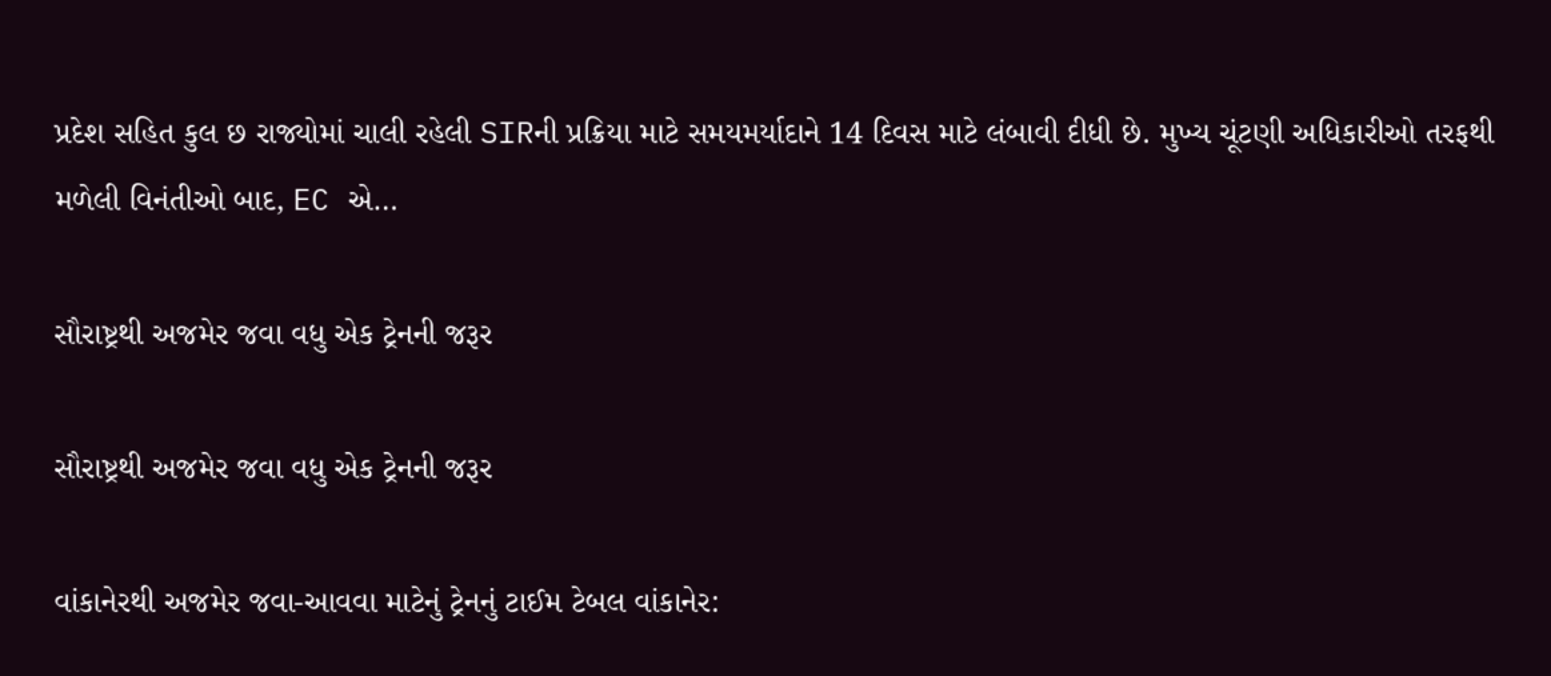પ્રદેશ સહિત કુલ છ રાજ્યોમાં ચાલી રહેલી SIRની પ્રક્રિયા માટે સમયમર્યાદાને 14 દિવસ માટે લંબાવી દીધી છે. મુખ્ય ચૂંટણી અધિકારીઓ તરફથી મળેલી વિનંતીઓ બાદ, EC એ…

સૌરાષ્ટ્રથી અજમેર જવા વધુ એક ટ્રેનની જરૂર

સૌરાષ્ટ્રથી અજમેર જવા વધુ એક ટ્રેનની જરૂર

વાંકાનેરથી અજમેર જવા-આવવા માટેનું ટ્રેનનું ટાઈમ ટેબલ વાંકાનેર: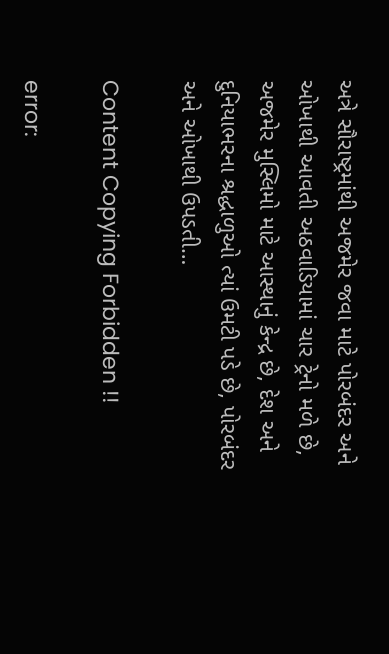અત્રે સૌરાષ્ટ્રમાંથી અજમેર જવા માટે પોરબંદર અને ઓખાથી આવતી અઠવાડિયામાં ચાર ટ્રેનો મળે છે, અજમેર મુસ્લિમો માટે આસ્થાનું કેન્દ્ર છે, દેશ અને દુનિયાભરના શ્રદ્ધાળુઓ ત્યાં ઉમટી પડે છે, પોરબંદર અને ઓખાથી ઉપડતી…

Content Copying Forbidden !!

error: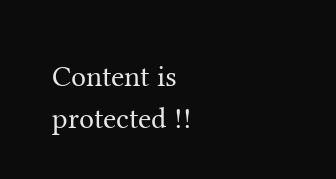Content is protected !!